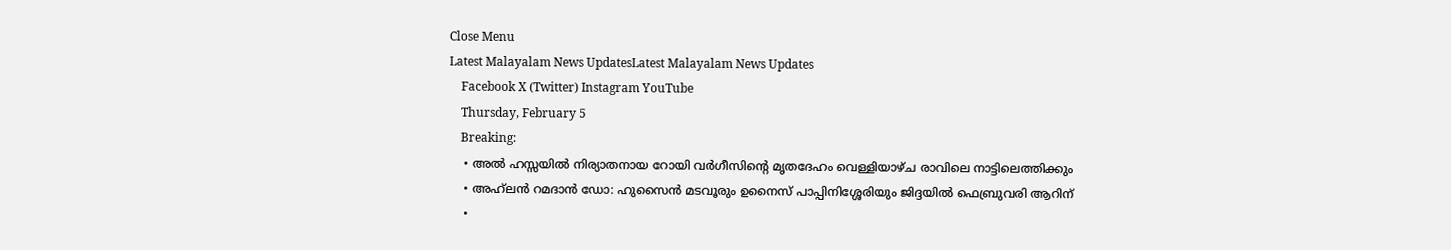Close Menu
Latest Malayalam News UpdatesLatest Malayalam News Updates
    Facebook X (Twitter) Instagram YouTube
    Thursday, February 5
    Breaking:
    • അൽ ഹസ്സയിൽ നിര്യാതനായ റോയി വർഗീസിന്റെ മൃതദേഹം വെള്ളിയാഴ്ച രാവിലെ നാട്ടിലെത്തിക്കും
    • അഹ്‌ലൻ റമദാൻ ഡോ: ഹുസൈൻ മടവൂരും ഉനൈസ് പാപ്പിനിശ്ശേരിയും ജിദ്ദയിൽ ഫെബ്രുവരി ആറിന്
    •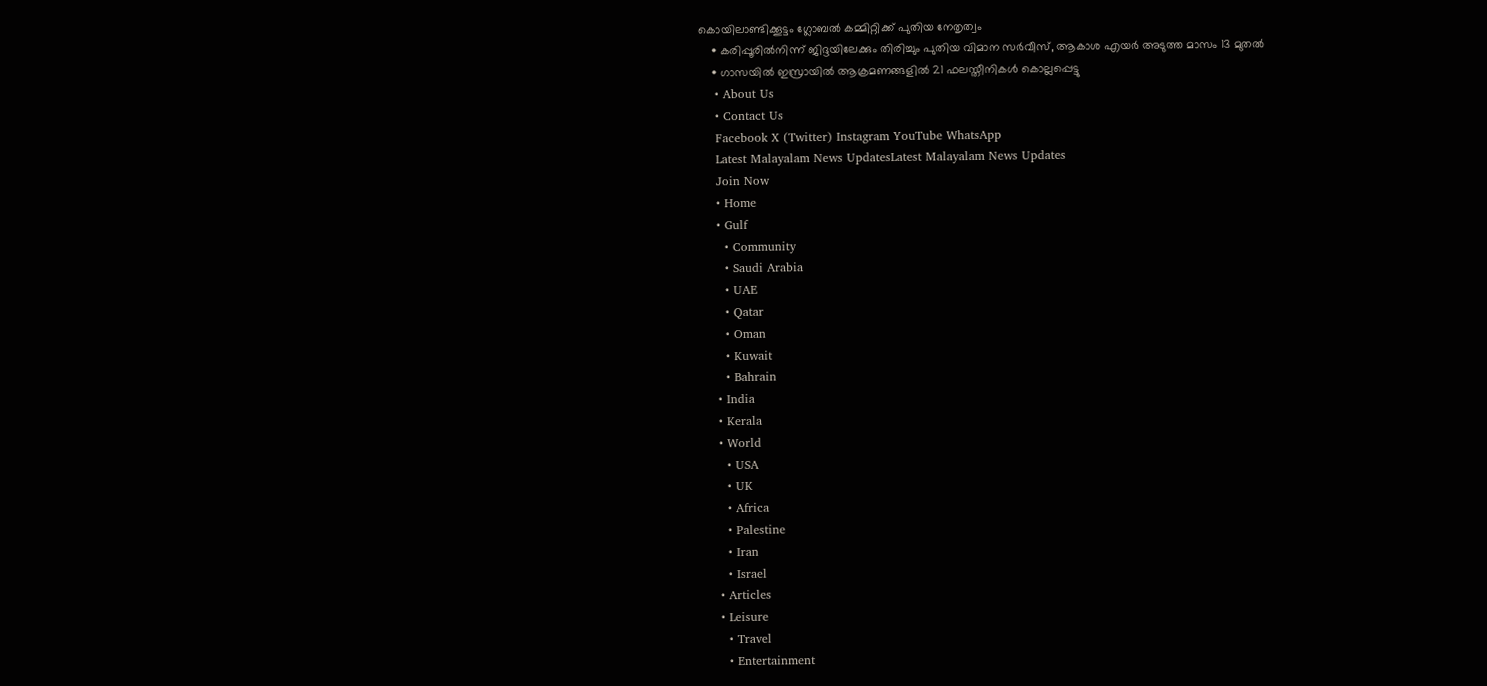കൊയിലാണ്ടിക്കൂട്ടം ഗ്ലോബല്‍ കമ്മിറ്റിക്ക് പുതിയ നേതൃത്വം
    • കരിപ്പൂരിൽനിന്ന് ജിദ്ദയിലേക്കും തിരിച്ചും പുതിയ വിമാന സർവീസ്, ആകാശ എയർ അടുത്ത മാസം 13 മുതൽ
    • ഗാസയില്‍ ഇസ്രായില്‍ ആക്രമണങ്ങളില്‍ 21 ഫലസ്തീനികള്‍ കൊല്ലപ്പെട്ടു
    • About Us
    • Contact Us
    Facebook X (Twitter) Instagram YouTube WhatsApp
    Latest Malayalam News UpdatesLatest Malayalam News Updates
    Join Now
    • Home
    • Gulf
      • Community
      • Saudi Arabia
      • UAE
      • Qatar
      • Oman
      • Kuwait
      • Bahrain
    • India
    • Kerala
    • World
      • USA
      • UK
      • Africa
      • Palestine
      • Iran
      • Israel
    • Articles
    • Leisure
      • Travel
      • Entertainment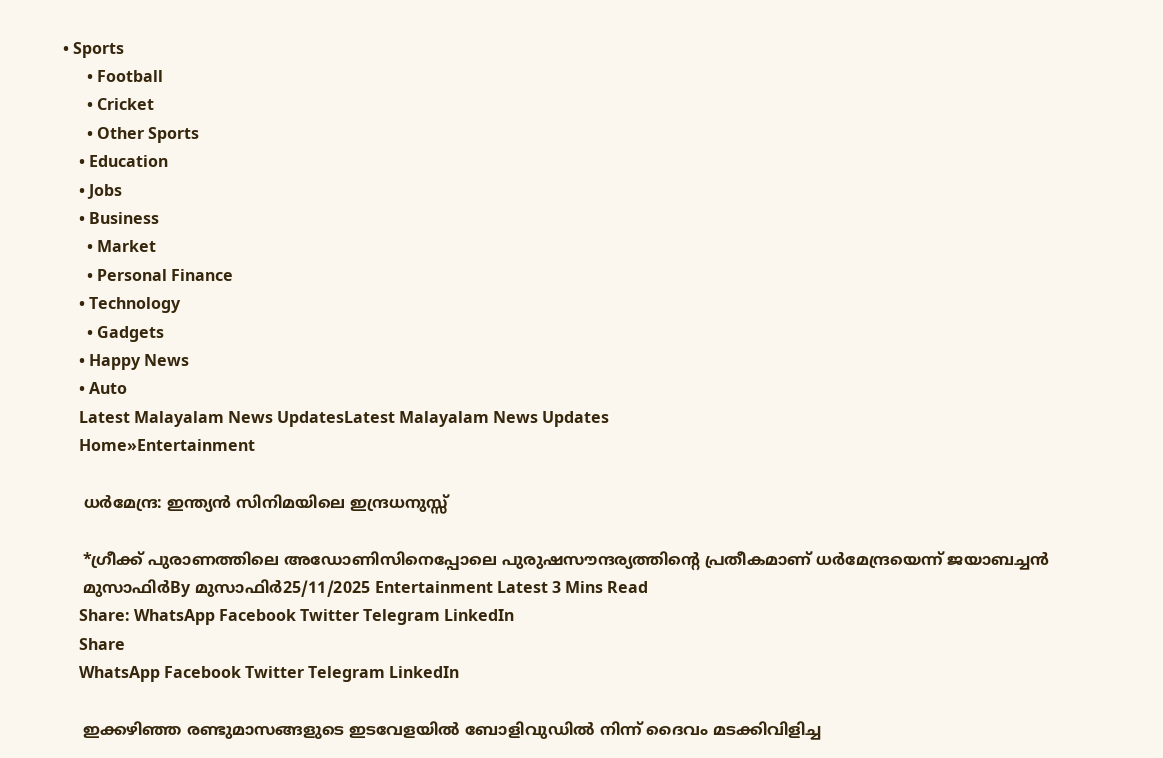• Sports
      • Football
      • Cricket
      • Other Sports
    • Education
    • Jobs
    • Business
      • Market
      • Personal Finance
    • Technology
      • Gadgets
    • Happy News
    • Auto
    Latest Malayalam News UpdatesLatest Malayalam News Updates
    Home»Entertainment

    ധര്‍മേന്ദ്ര: ഇന്ത്യൻ സിനിമയിലെ ഇന്ദ്രധനുസ്സ്

    *ഗ്രീക്ക് പുരാണത്തിലെ അഡോണിസിനെപ്പോലെ പുരുഷസൗന്ദര്യത്തിന്റെ പ്രതീകമാണ് ധര്‍മേന്ദ്രയെന്ന് ജയാബച്ചന്‍
    മുസാഫിര്‍By മുസാഫിര്‍25/11/2025 Entertainment Latest 3 Mins Read
    Share: WhatsApp Facebook Twitter Telegram LinkedIn
    Share
    WhatsApp Facebook Twitter Telegram LinkedIn

    ഇക്കഴിഞ്ഞ രണ്ടുമാസങ്ങളുടെ ഇടവേളയില്‍ ബോളിവുഡില്‍ നിന്ന് ദൈവം മടക്കിവിളിച്ച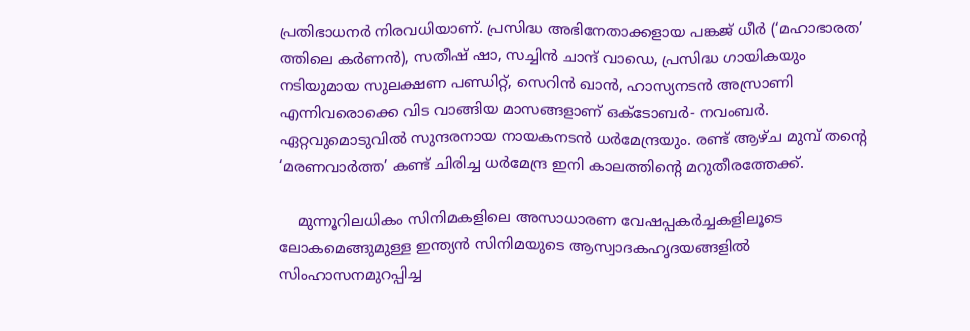പ്രതിഭാധനര്‍ നിരവധിയാണ്. പ്രസിദ്ധ അഭിനേതാക്കളായ പങ്കജ് ധീര്‍ (‘മഹാഭാരത’ ത്തിലെ കര്‍ണന്‍), സതീഷ് ഷാ, സച്ചിന്‍ ചാന്ദ് വാഡെ, പ്രസിദ്ധ ഗായികയും നടിയുമായ സുലക്ഷണ പണ്ഡിറ്റ്, സെറിന്‍ ഖാന്‍, ഹാസ്യനടന്‍ അസ്രാണി എന്നിവരൊക്കെ വിട വാങ്ങിയ മാസങ്ങളാണ് ഒക്ടോബര്‍- നവംബര്‍. ഏറ്റവുമൊടുവില്‍ സുന്ദരനായ നായകനടന്‍ ധര്‍മേന്ദ്രയും. രണ്ട് ആഴ്ച മുമ്പ് തന്റെ ‘മരണവാര്‍ത്ത’ കണ്ട് ചിരിച്ച ധര്‍മേന്ദ്ര ഇനി കാലത്തിന്റെ മറുതീരത്തേക്ക്.

    മുന്നൂറിലധികം സിനിമകളിലെ അസാധാരണ വേഷപ്പകര്‍ച്ചകളിലൂടെ ലോകമെങ്ങുമുള്ള ഇന്ത്യന്‍ സിനിമയുടെ ആസ്വാദകഹൃദയങ്ങളില്‍ സിംഹാസനമുറപ്പിച്ച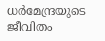ധര്‍മേന്ദ്രയുടെ ജീവിതം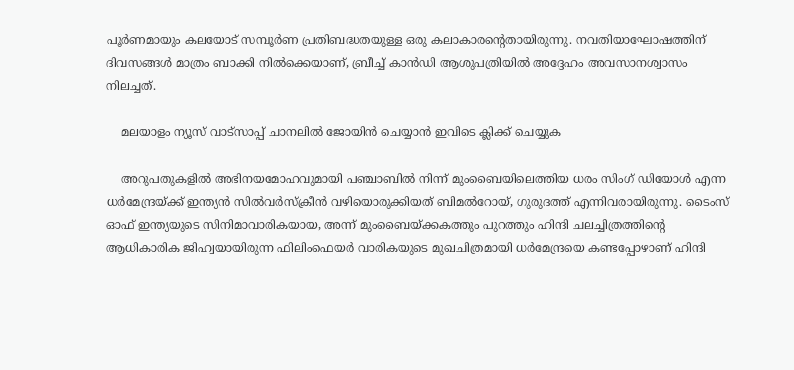പൂര്‍ണമായും കലയോട് സമ്പൂര്‍ണ പ്രതിബദ്ധതയുള്ള ഒരു കലാകാരന്റെതായിരുന്നു. നവതിയാഘോഷത്തിന് ദിവസങ്ങള്‍ മാത്രം ബാക്കി നില്‍ക്കെയാണ്, ബ്രീച്ച് കാന്‍ഡി ആശുപത്രിയില്‍ അദ്ദേഹം അവസാനശ്വാസം നിലച്ചത്.

    മലയാളം ന്യൂസ് വാട്സാപ്പ് ചാനലിൽ ജോയിൻ ചെയ്യാൻ ഇവിടെ ക്ലിക്ക് ചെയ്യുക

    അറുപതുകളില്‍ അഭിനയമോഹവുമായി പഞ്ചാബില്‍ നിന്ന് മുംബൈയിലെത്തിയ ധരം സിംഗ് ഡിയോള്‍ എന്ന ധര്‍മേന്ദ്രയ്ക്ക് ഇന്ത്യന്‍ സില്‍വര്‍സ്‌ക്രീന്‍ വഴിയൊരുക്കിയത് ബിമല്‍റോയ്, ഗുരുദത്ത് എന്നിവരായിരുന്നു. ടൈംസ് ഓഫ് ഇന്ത്യയുടെ സിനിമാവാരികയായ, അന്ന് മുംബൈയ്ക്കകത്തും പുറത്തും ഹിന്ദി ചലച്ചിത്രത്തിന്റെ ആധികാരിക ജിഹ്വയായിരുന്ന ഫിലിംഫെയര്‍ വാരികയുടെ മുഖചിത്രമായി ധര്‍മേന്ദ്രയെ കണ്ടപ്പോഴാണ് ഹിന്ദി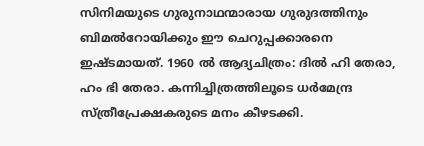സിനിമയുടെ ഗുരുനാഥന്മാരായ ഗുരുദത്തിനും ബിമല്‍റോയിക്കും ഈ ചെറുപ്പക്കാരനെ ഇഷ്ടമായത്. 1960 ല്‍ ആദ്യചിത്രം: ദില്‍ ഹി തേരാ, ഹം ഭി തേരാ. കന്നിച്ചിത്രത്തിലൂടെ ധര്‍മേന്ദ്ര സ്ത്രീപ്രേക്ഷകരുടെ മനം കീഴടക്കി.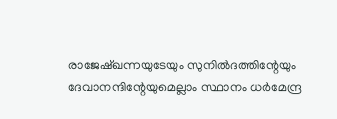രാജേഷ്ഖന്നയുടേയും സുനില്‍ദത്തിന്റേയും ദേവാനന്ദിന്റേയുമെല്ലാം സ്ഥാനം ധര്‍മേന്ദ്ര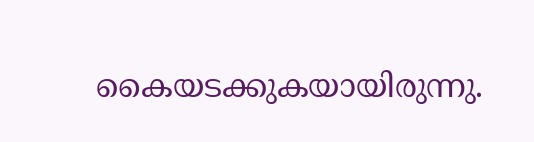കൈയടക്കുകയായിരുന്നു.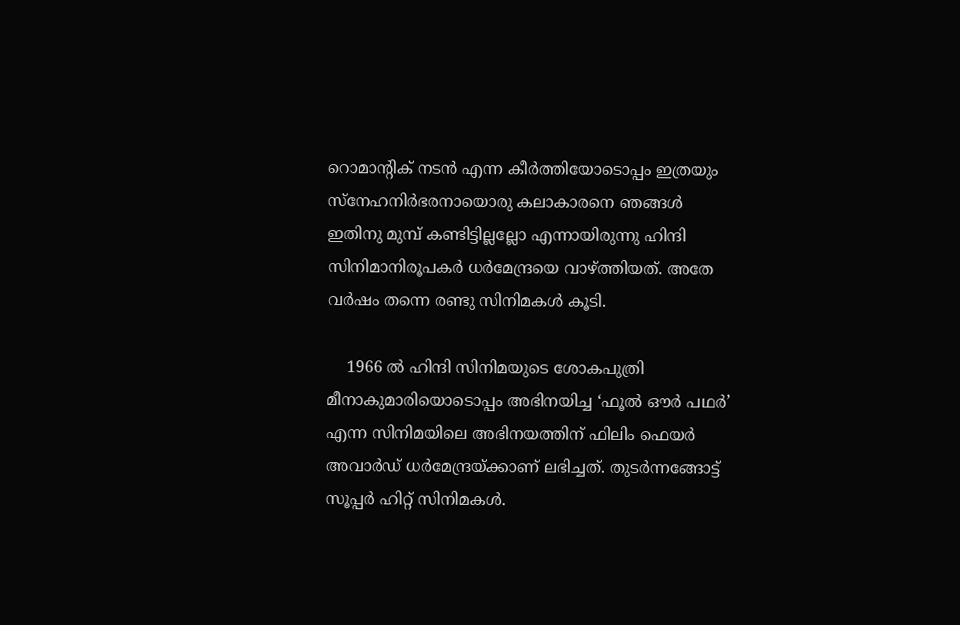റൊമാന്റിക് നടന്‍ എന്ന കീര്‍ത്തിയോടൊപ്പം ഇത്രയും സ്‌നേഹനിര്‍ഭരനായൊരു കലാകാരനെ ഞങ്ങള്‍ ഇതിനു മുമ്പ് കണ്ടിട്ടില്ലല്ലോ എന്നായിരുന്നു ഹിന്ദി സിനിമാനിരൂപകര്‍ ധര്‍മേന്ദ്രയെ വാഴ്ത്തിയത്. അതേ വര്‍ഷം തന്നെ രണ്ടു സിനിമകള്‍ കൂടി.

    1966 ല്‍ ഹിന്ദി സിനിമയുടെ ശോകപുത്രി മീനാകുമാരിയൊടൊപ്പം അഭിനയിച്ച ‘ഫൂല്‍ ഔര്‍ പഥര്‍’ എന്ന സിനിമയിലെ അഭിനയത്തിന് ഫിലിം ഫെയര്‍ അവാര്‍ഡ് ധര്‍മേന്ദ്രയ്ക്കാണ് ലഭിച്ചത്. തുടര്‍ന്നങ്ങോട്ട് സൂപ്പര്‍ ഹിറ്റ് സിനിമകള്‍.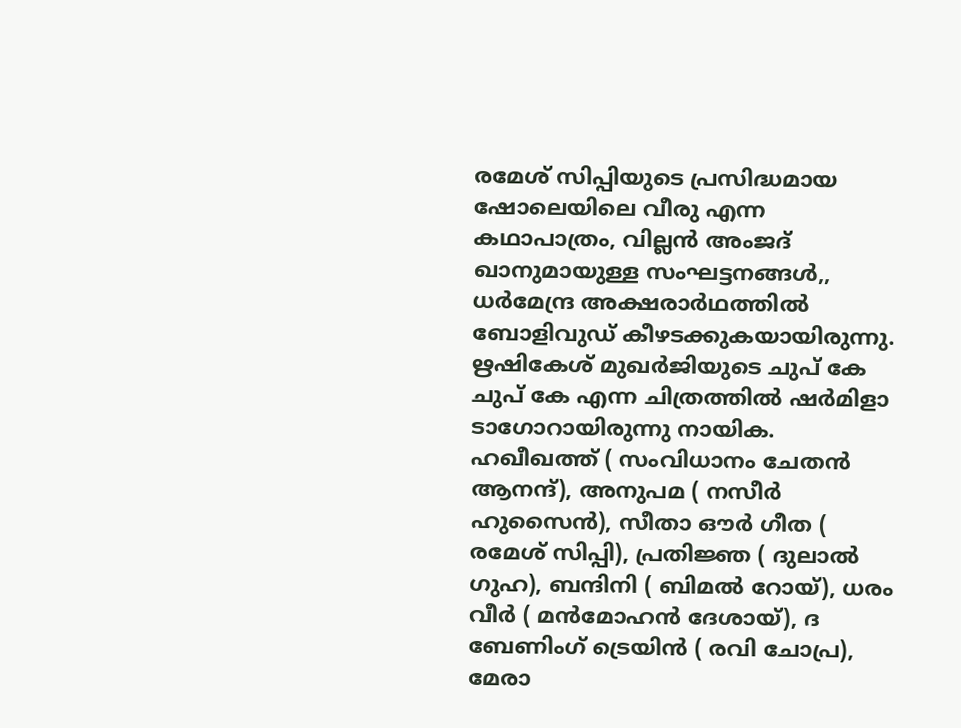രമേശ് സിപ്പിയുടെ പ്രസിദ്ധമായ ഷോലെയിലെ വീരു എന്ന കഥാപാത്രം, വില്ലന്‍ അംജദ് ഖാനുമായുള്ള സംഘട്ടനങ്ങള്‍,, ധര്‍മേന്ദ്ര അക്ഷരാര്‍ഥത്തില്‍ ബോളിവുഡ് കീഴടക്കുകയായിരുന്നു. ഋഷികേശ് മുഖര്‍ജിയുടെ ചുപ് കേ ചുപ് കേ എന്ന ചിത്രത്തില്‍ ഷര്‍മിളാ ടാഗോറായിരുന്നു നായിക. ഹഖീഖത്ത് ( സംവിധാനം ചേതന്‍ ആനന്ദ്), അനുപമ ( നസീര്‍ ഹുസൈന്‍), സീതാ ഔര്‍ ഗീത ( രമേശ് സിപ്പി), പ്രതിജ്ഞ ( ദുലാല്‍ ഗുഹ), ബന്ദിനി ( ബിമല്‍ റോയ്), ധരം വീര്‍ ( മന്‍മോഹന്‍ ദേശായ്), ദ ബേണിംഗ് ട്രെയിന്‍ ( രവി ചോപ്ര), മേരാ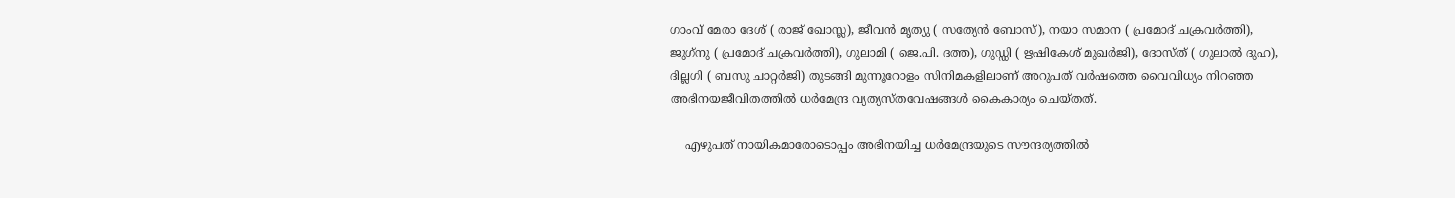ഗാംവ് മേരാ ദേശ് ( രാജ് ഖോസ്ല), ജീവന്‍ മൃത്യു ( സത്യേന്‍ ബോസ്), നയാ സമാന ( പ്രമോദ് ചക്രവര്‍ത്തി), ജുഗ്‌നു ( പ്രമോദ് ചക്രവര്‍ത്തി), ഗുലാമി ( ജെ.പി. ദത്ത), ഗുഡ്ഡി ( ഋഷികേശ് മുഖര്‍ജി), ദോസ്ത് ( ഗുലാല്‍ ദുഹ), ദില്ലഗി ( ബസു ചാറ്റര്‍ജി) തുടങ്ങി മുന്നൂറോളം സിനിമകളിലാണ് അറുപത് വര്‍ഷത്തെ വൈവിധ്യം നിറഞ്ഞ അഭിനയജീവിതത്തില്‍ ധര്‍മേന്ദ്ര വ്യത്യസ്തവേഷങ്ങള്‍ കൈകാര്യം ചെയ്തത്.

    എഴുപത് നായികമാരോടൊപ്പം അഭിനയിച്ച ധര്‍മേന്ദ്രയുടെ സൗന്ദര്യത്തില്‍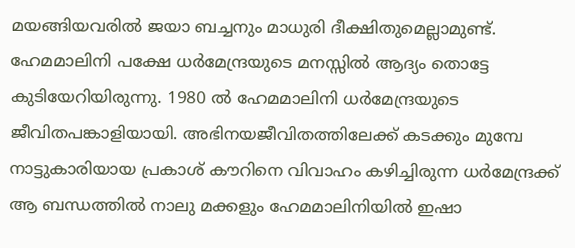മയങ്ങിയവരില്‍ ജയാ ബച്ചനും മാധുരി ദീക്ഷിതുമെല്ലാമുണ്ട്. ഹേമമാലിനി പക്ഷേ ധര്‍മേന്ദ്രയുടെ മനസ്സില്‍ ആദ്യം തൊട്ടേ കുടിയേറിയിരുന്നു. 1980 ല്‍ ഹേമമാലിനി ധര്‍മേന്ദ്രയുടെ ജീവിതപങ്കാളിയായി. അഭിനയജീവിതത്തിലേക്ക് കടക്കും മുമ്പേ നാട്ടുകാരിയായ പ്രകാശ് കൗറിനെ വിവാഹം കഴിച്ചിരുന്ന ധര്‍മേന്ദ്രക്ക് ആ ബന്ധത്തില്‍ നാലു മക്കളും ഹേമമാലിനിയില്‍ ഇഷാ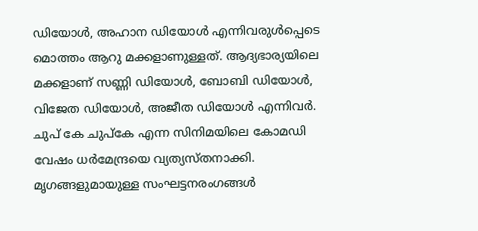ഡിയോള്‍, അഹാന ഡിയോള്‍ എന്നിവരുള്‍പ്പെടെ മൊത്തം ആറു മക്കളാണുള്ളത്. ആദ്യഭാര്യയിലെ മക്കളാണ് സണ്ണി ഡിയോള്‍, ബോബി ഡിയോള്‍, വിജേത ഡിയോള്‍, അജീത ഡിയോള്‍ എന്നിവര്‍. ചുപ് കേ ചുപ്‌കേ എന്ന സിനിമയിലെ കോമഡി വേഷം ധര്‍മേന്ദ്രയെ വ്യത്യസ്തനാക്കി. മൃഗങ്ങളുമായുള്ള സംഘട്ടനരംഗങ്ങള്‍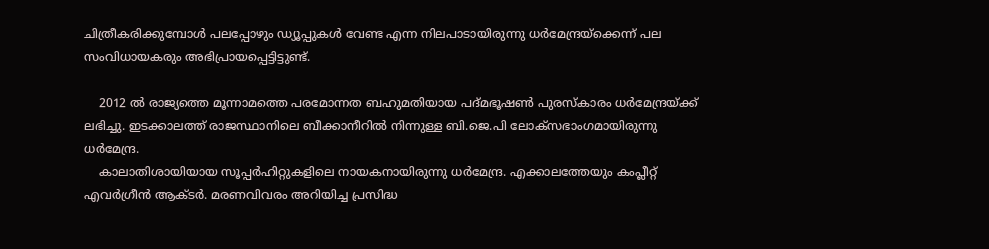ചിത്രീകരിക്കുമ്പോള്‍ പലപ്പോഴും ഡ്യൂപ്പുകള്‍ വേണ്ട എന്ന നിലപാടായിരുന്നു ധര്‍മേന്ദ്രയ്‌ക്കെന്ന് പല സംവിധായകരും അഭിപ്രായപ്പെട്ടിട്ടുണ്ട്.

    2012 ല്‍ രാജ്യത്തെ മൂന്നാമത്തെ പരമോന്നത ബഹുമതിയായ പദ്മഭൂഷണ്‍ പുരസ്‌കാരം ധര്‍മേന്ദ്രയ്ക്ക് ലഭിച്ചു. ഇടക്കാലത്ത് രാജസ്ഥാനിലെ ബീക്കാനീറില്‍ നിന്നുള്ള ബി.ജെ.പി ലോക്‌സഭാംഗമായിരുന്നു ധര്‍മേന്ദ്ര.
    കാലാതിശായിയായ സൂപ്പര്‍ഹിറ്റുകളിലെ നായകനായിരുന്നു ധര്‍മേന്ദ്ര. എക്കാലത്തേയും കംപ്ലീറ്റ് എവര്‍ഗ്രീന്‍ ആക്ടര്‍. മരണവിവരം അറിയിച്ച പ്രസിദ്ധ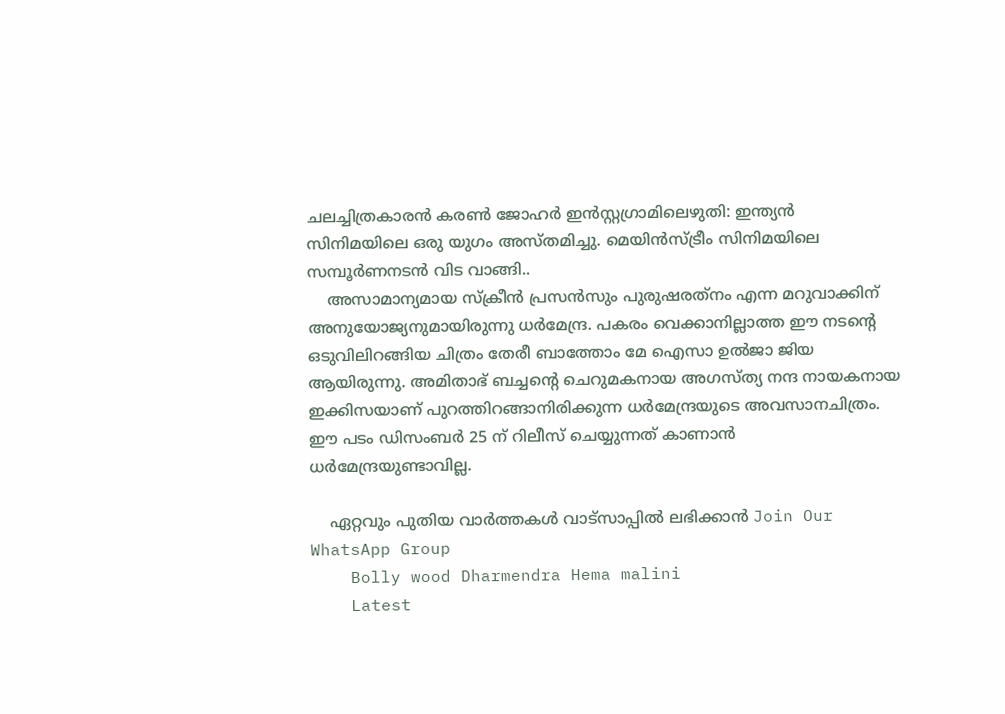ചലച്ചിത്രകാരന്‍ കരണ്‍ ജോഹര്‍ ഇന്‍സ്റ്റഗ്രാമിലെഴുതി: ഇന്ത്യന്‍ സിനിമയിലെ ഒരു യുഗം അസ്തമിച്ചു. മെയിന്‍സ്ട്രീം സിനിമയിലെ സമ്പൂര്‍ണനടന്‍ വിട വാങ്ങി..
    അസാമാന്യമായ സ്‌ക്രീന്‍ പ്രസന്‍സും പുരുഷരത്‌നം എന്ന മറുവാക്കിന് അനുയോജ്യനുമായിരുന്നു ധര്‍മേന്ദ്ര. പകരം വെക്കാനില്ലാത്ത ഈ നടന്റെ ഒടുവിലിറങ്ങിയ ചിത്രം തേരീ ബാത്തോം മേ ഐസാ ഉല്‍ജാ ജിയ ആയിരുന്നു. അമിതാഭ് ബച്ചന്റെ ചെറുമകനായ അഗസ്ത്യ നന്ദ നായകനായ ഇക്കിസയാണ് പുറത്തിറങ്ങാനിരിക്കുന്ന ധര്‍മേന്ദ്രയുടെ അവസാനചിത്രം. ഈ പടം ഡിസംബര്‍ 25 ന് റിലീസ് ചെയ്യുന്നത് കാണാന്‍ ധര്‍മേന്ദ്രയുണ്ടാവില്ല.

    ഏറ്റവും പുതിയ വാർത്തകൾ വാട്സാപ്പിൽ ലഭിക്കാൻ Join Our WhatsApp Group
    Bolly wood Dharmendra Hema malini
    Latest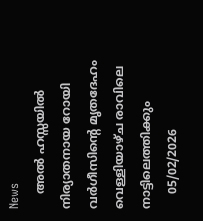News
    അൽ ഹസ്സയിൽ നിര്യാതനായ റോയി വർഗീസിന്റെ മൃതദേഹം വെള്ളിയാഴ്ച രാവിലെ നാട്ടിലെത്തിക്കും
    05/02/2026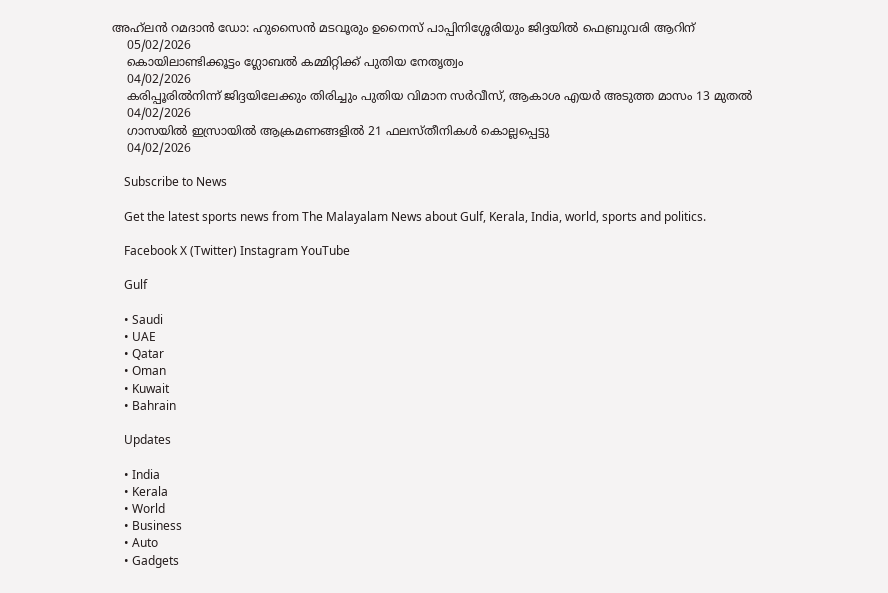അഹ്‌ലൻ റമദാൻ ഡോ: ഹുസൈൻ മടവൂരും ഉനൈസ് പാപ്പിനിശ്ശേരിയും ജിദ്ദയിൽ ഫെബ്രുവരി ആറിന്
    05/02/2026
    കൊയിലാണ്ടിക്കൂട്ടം ഗ്ലോബല്‍ കമ്മിറ്റിക്ക് പുതിയ നേതൃത്വം
    04/02/2026
    കരിപ്പൂരിൽനിന്ന് ജിദ്ദയിലേക്കും തിരിച്ചും പുതിയ വിമാന സർവീസ്, ആകാശ എയർ അടുത്ത മാസം 13 മുതൽ
    04/02/2026
    ഗാസയില്‍ ഇസ്രായില്‍ ആക്രമണങ്ങളില്‍ 21 ഫലസ്തീനികള്‍ കൊല്ലപ്പെട്ടു
    04/02/2026

    Subscribe to News

    Get the latest sports news from The Malayalam News about Gulf, Kerala, India, world, sports and politics.

    Facebook X (Twitter) Instagram YouTube

    Gulf

    • Saudi
    • UAE
    • Qatar
    • Oman
    • Kuwait
    • Bahrain

    Updates

    • India
    • Kerala
    • World
    • Business
    • Auto
    • Gadgets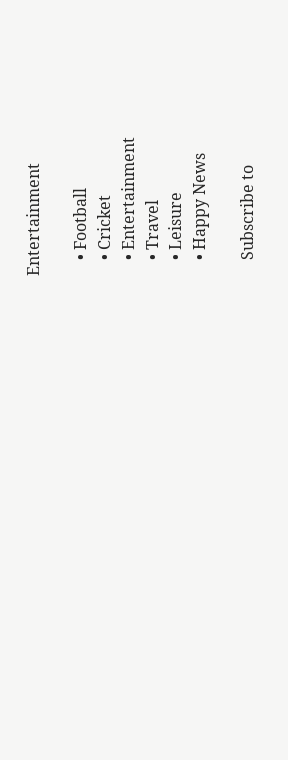Entertainment

    • Football
    • Cricket
    • Entertainment
    • Travel
    • Leisure
    • Happy News

    Subscribe to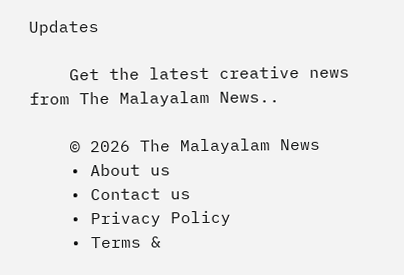Updates

    Get the latest creative news from The Malayalam News..

    © 2026 The Malayalam News
    • About us
    • Contact us
    • Privacy Policy
    • Terms &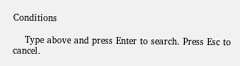Conditions

    Type above and press Enter to search. Press Esc to cancel.